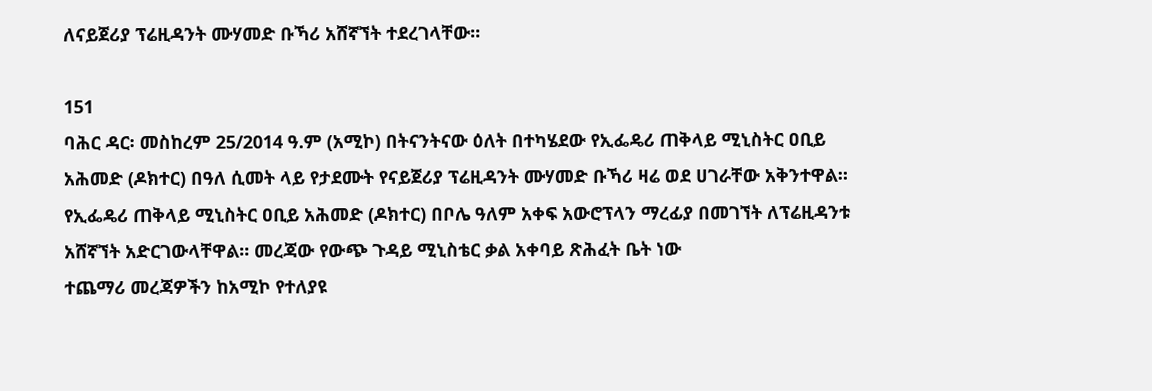ለናይጀሪያ ፕሬዚዳንት ሙሃመድ ቡኻሪ አሸኛኘት ተደረገላቸው።

151
ባሕር ዳር፡ መስከረም 25/2014 ዓ.ም (አሚኮ) በትናንትናው ዕለት በተካሄደው የኢፌዴሪ ጠቅላይ ሚኒስትር ዐቢይ አሕመድ (ዶክተር) በዓለ ሲመት ላይ የታደሙት የናይጀሪያ ፕሬዚዳንት ሙሃመድ ቡኻሪ ዛሬ ወደ ሀገራቸው አቅንተዋል።
የኢፌዴሪ ጠቅላይ ሚኒስትር ዐቢይ አሕመድ (ዶክተር) በቦሌ ዓለም አቀፍ አውሮፕላን ማረፊያ በመገኘት ለፕሬዚዳንቱ አሸኛኘት አድርገውላቸዋል። መረጃው የውጭ ጉዳይ ሚኒስቴር ቃል አቀባይ ጽሕፈት ቤት ነው
ተጨማሪ መረጃዎችን ከአሚኮ የተለያዩ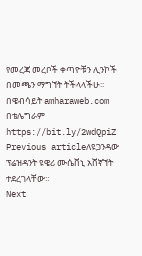የመረጃ መረቦች ቀጣዮቹን ሊንኮች በመጫን ማግኘት ትችላላችሁ፡፡
በዌብሳይት amharaweb.com
በቴሌግራም https://bit.ly/2wdQpiZ
Previous articleለዩጋንዳው ፕሬዝዳንት ዩዌሪ ሙሴቨኒ አሸኛኘት ተደረገላቸው።
Next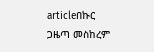articleበኩር ጋዜጣ መስከረም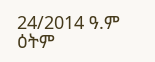24/2014 ዓ.ም ዕትም